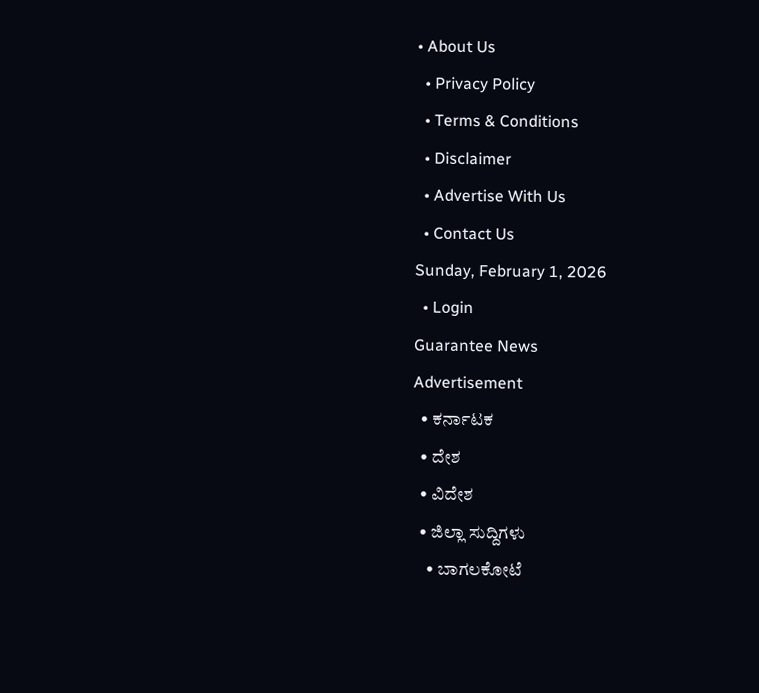• About Us
  • Privacy Policy
  • Terms & Conditions
  • Disclaimer
  • Advertise With Us
  • Contact Us
Sunday, February 1, 2026
  • Login
Guarantee News
Advertisement
  • ಕರ್ನಾಟಕ
  • ದೇಶ
  • ವಿದೇಶ
  • ಜಿಲ್ಲಾ ಸುದ್ದಿಗಳು
    • ಬಾಗಲಕೋಟೆ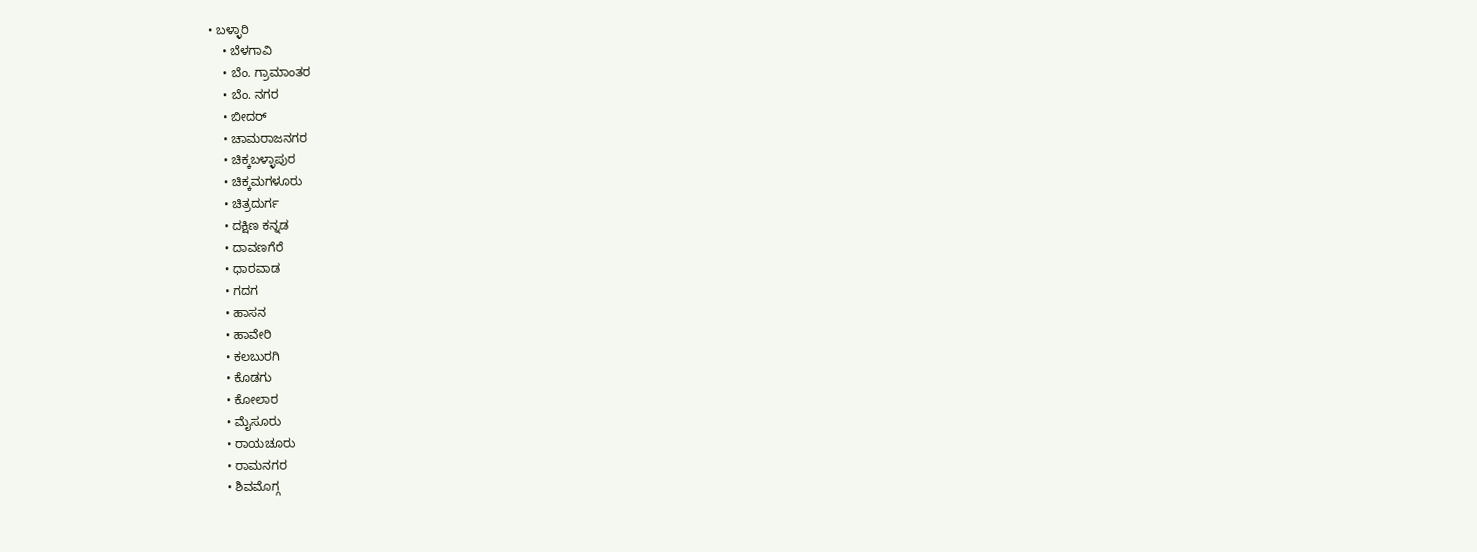• ಬಳ್ಳಾರಿ
    • ಬೆಳಗಾವಿ
    • ಬೆಂ. ಗ್ರಾಮಾಂತರ
    • ಬೆಂ. ನಗರ
    • ಬೀದರ್
    • ಚಾಮರಾಜನಗರ
    • ಚಿಕ್ಕಬಳ್ಳಾಪುರ
    • ಚಿಕ್ಕಮಗಳೂರು
    • ಚಿತ್ರದುರ್ಗ
    • ದಕ್ಷಿಣ ಕನ್ನಡ
    • ದಾವಣಗೆರೆ
    • ಧಾರವಾಡ
    • ಗದಗ
    • ಹಾಸನ
    • ಹಾವೇರಿ
    • ಕಲಬುರಗಿ
    • ಕೊಡಗು
    • ಕೋಲಾರ
    • ಮೈಸೂರು
    • ರಾಯಚೂರು
    • ರಾಮನಗರ
    • ಶಿವಮೊಗ್ಗ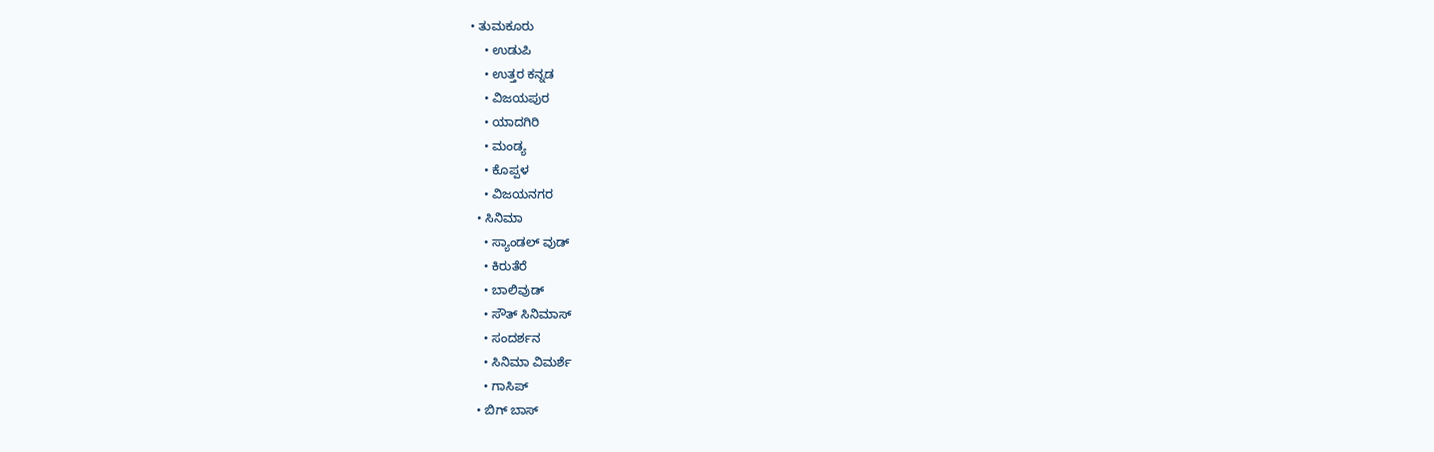• ತುಮಕೂರು
    • ಉಡುಪಿ
    • ಉತ್ತರ ಕನ್ನಡ
    • ವಿಜಯಪುರ
    • ಯಾದಗಿರಿ
    • ಮಂಡ್ಯ
    • ಕೊಪ್ಪಳ
    • ವಿಜಯನಗರ
  • ಸಿನಿಮಾ
    • ಸ್ಯಾಂಡಲ್ ವುಡ್
    • ಕಿರುತೆರೆ
    • ಬಾಲಿವುಡ್
    • ಸೌತ್ ಸಿನಿಮಾಸ್
    • ಸಂದರ್ಶನ
    • ಸಿನಿಮಾ ವಿಮರ್ಶೆ
    • ಗಾಸಿಪ್
  • ಬಿಗ್ ಬಾಸ್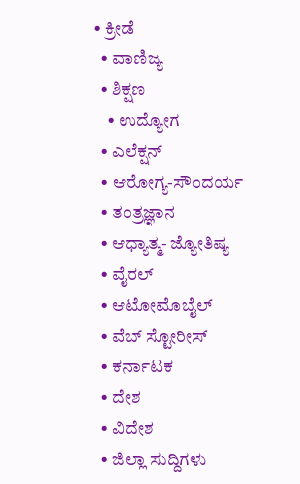• ಕ್ರೀಡೆ
  • ವಾಣಿಜ್ಯ
  • ಶಿಕ್ಷಣ
    • ಉದ್ಯೋಗ
  • ಎಲೆಕ್ಷನ್
  • ಆರೋಗ್ಯ-ಸೌಂದರ್ಯ
  • ತಂತ್ರಜ್ಞಾನ
  • ಆಧ್ಯಾತ್ಮ- ಜ್ಯೋತಿಷ್ಯ
  • ವೈರಲ್
  • ಆಟೋಮೊಬೈಲ್
  • ವೆಬ್ ಸ್ಟೋರೀಸ್
  • ಕರ್ನಾಟಕ
  • ದೇಶ
  • ವಿದೇಶ
  • ಜಿಲ್ಲಾ ಸುದ್ದಿಗಳು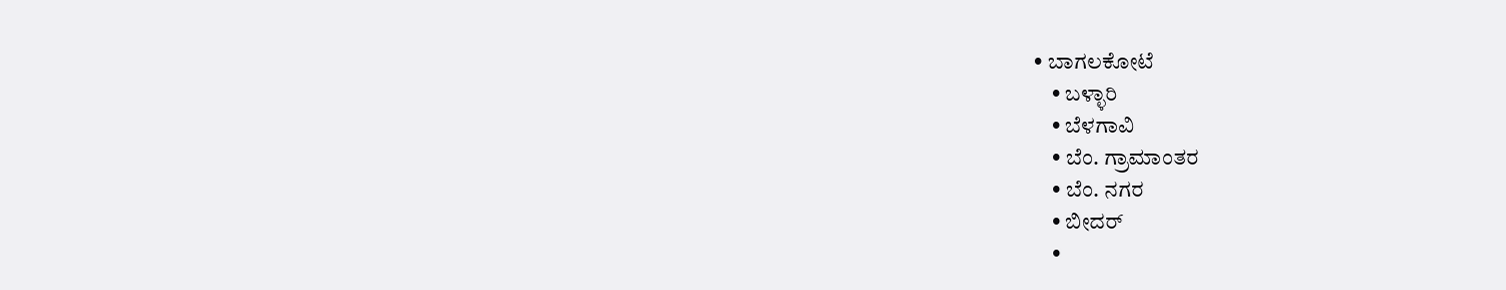• ಬಾಗಲಕೋಟೆ
    • ಬಳ್ಳಾರಿ
    • ಬೆಳಗಾವಿ
    • ಬೆಂ. ಗ್ರಾಮಾಂತರ
    • ಬೆಂ. ನಗರ
    • ಬೀದರ್
    •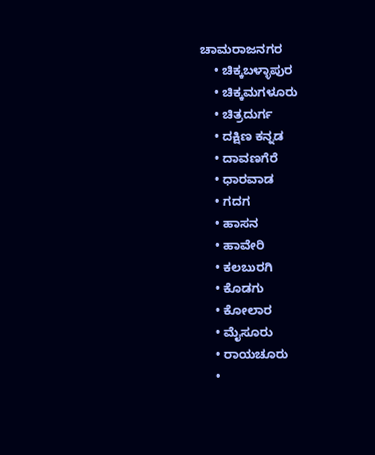ಚಾಮರಾಜನಗರ
    • ಚಿಕ್ಕಬಳ್ಳಾಪುರ
    • ಚಿಕ್ಕಮಗಳೂರು
    • ಚಿತ್ರದುರ್ಗ
    • ದಕ್ಷಿಣ ಕನ್ನಡ
    • ದಾವಣಗೆರೆ
    • ಧಾರವಾಡ
    • ಗದಗ
    • ಹಾಸನ
    • ಹಾವೇರಿ
    • ಕಲಬುರಗಿ
    • ಕೊಡಗು
    • ಕೋಲಾರ
    • ಮೈಸೂರು
    • ರಾಯಚೂರು
    •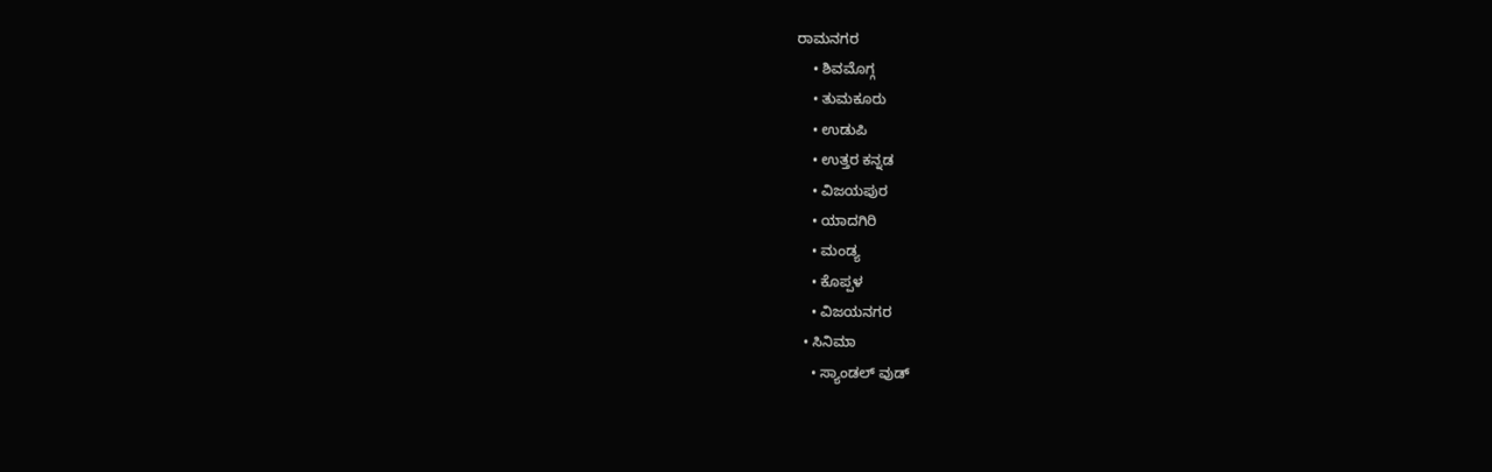ರಾಮನಗರ
    • ಶಿವಮೊಗ್ಗ
    • ತುಮಕೂರು
    • ಉಡುಪಿ
    • ಉತ್ತರ ಕನ್ನಡ
    • ವಿಜಯಪುರ
    • ಯಾದಗಿರಿ
    • ಮಂಡ್ಯ
    • ಕೊಪ್ಪಳ
    • ವಿಜಯನಗರ
  • ಸಿನಿಮಾ
    • ಸ್ಯಾಂಡಲ್ ವುಡ್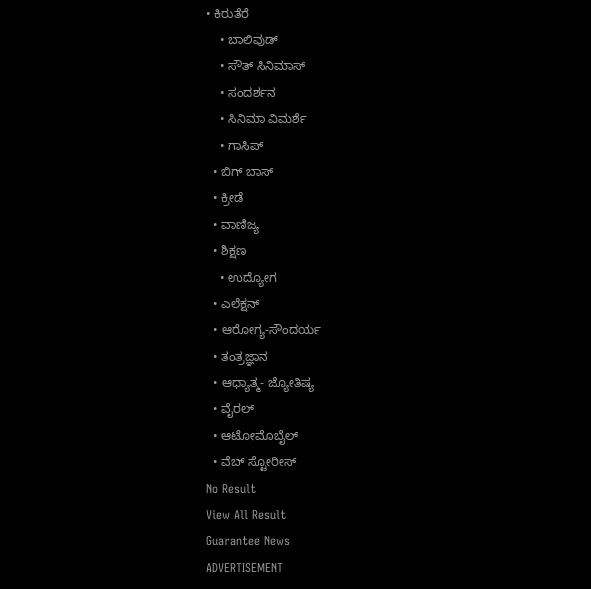• ಕಿರುತೆರೆ
    • ಬಾಲಿವುಡ್
    • ಸೌತ್ ಸಿನಿಮಾಸ್
    • ಸಂದರ್ಶನ
    • ಸಿನಿಮಾ ವಿಮರ್ಶೆ
    • ಗಾಸಿಪ್
  • ಬಿಗ್ ಬಾಸ್
  • ಕ್ರೀಡೆ
  • ವಾಣಿಜ್ಯ
  • ಶಿಕ್ಷಣ
    • ಉದ್ಯೋಗ
  • ಎಲೆಕ್ಷನ್
  • ಆರೋಗ್ಯ-ಸೌಂದರ್ಯ
  • ತಂತ್ರಜ್ಞಾನ
  • ಆಧ್ಯಾತ್ಮ- ಜ್ಯೋತಿಷ್ಯ
  • ವೈರಲ್
  • ಆಟೋಮೊಬೈಲ್
  • ವೆಬ್ ಸ್ಟೋರೀಸ್
No Result
View All Result
Guarantee News
ADVERTISEMENT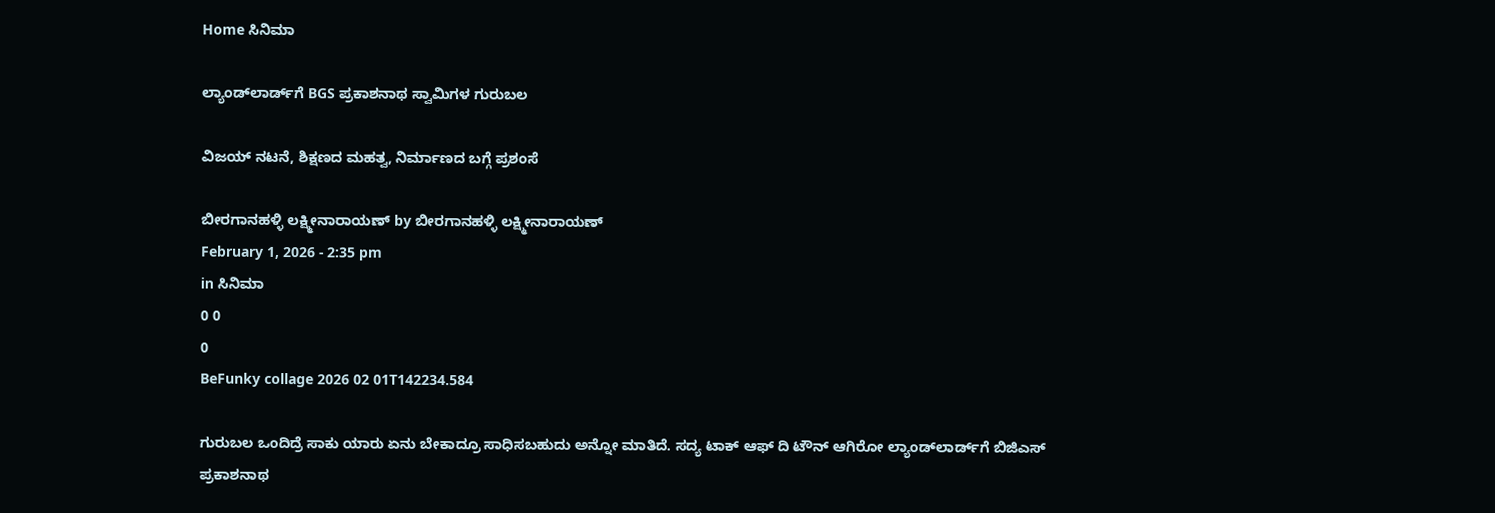Home ಸಿನಿಮಾ

ಲ್ಯಾಂಡ್‌ಲಾರ್ಡ್‌ಗೆ BGS ಪ್ರಕಾಶನಾಥ ಸ್ವಾಮಿಗಳ ಗುರುಬಲ

ವಿಜಯ್ ನಟನೆ, ಶಿಕ್ಷಣದ ಮಹತ್ವ, ನಿರ್ಮಾಣದ ಬಗ್ಗೆ ಪ್ರಶಂಸೆ

ಬೀರಗಾನಹಳ್ಳಿ ಲಕ್ಷ್ಮೀನಾರಾಯಣ್ by ಬೀರಗಾನಹಳ್ಳಿ ಲಕ್ಷ್ಮೀನಾರಾಯಣ್
February 1, 2026 - 2:35 pm
in ಸಿನಿಮಾ
0 0
0
BeFunky collage 2026 02 01T142234.584

ಗುರುಬಲ ಒಂದಿದ್ರೆ ಸಾಕು ಯಾರು ಏನು ಬೇಕಾದ್ರೂ ಸಾಧಿಸಬಹುದು ಅನ್ನೋ ಮಾತಿದೆ. ಸದ್ಯ ಟಾಕ್ ಆಫ್ ದಿ ಟೌನ್ ಆಗಿರೋ ಲ್ಯಾಂಡ್‌ಲಾರ್ಡ್‌ಗೆ ಬಿಜಿಎಸ್ ಪ್ರಕಾಶನಾಥ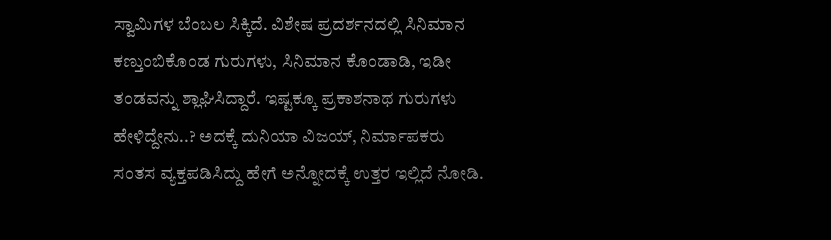ಸ್ವಾಮಿಗಳ ಬೆಂಬಲ ಸಿಕ್ಕಿದೆ. ವಿಶೇಷ ಪ್ರದರ್ಶನದಲ್ಲಿ ಸಿನಿಮಾನ ಕಣ್ತುಂಬಿಕೊಂಡ ಗುರುಗಳು, ಸಿನಿಮಾನ ಕೊಂಡಾಡಿ, ಇಡೀ ತಂಡವನ್ನು ಶ್ಲಾಘಿಸಿದ್ದಾರೆ. ಇಷ್ಟಕ್ಕೂ ಪ್ರಕಾಶನಾಥ ಗುರುಗಳು ಹೇಳಿದ್ದೇನು..? ಅದಕ್ಕೆ ದುನಿಯಾ ವಿಜಯ್, ನಿರ್ಮಾಪಕರು ಸಂತಸ ವ್ಯಕ್ತಪಡಿಸಿದ್ದು ಹೇಗೆ ಅನ್ನೋದಕ್ಕೆ ಉತ್ತರ ಇಲ್ಲಿದೆ ನೋಡಿ.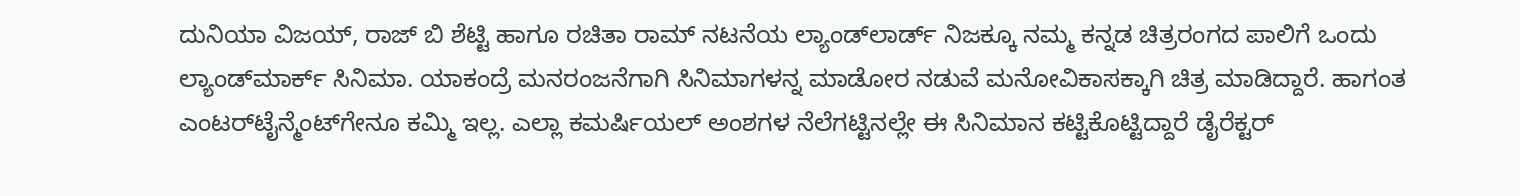ದುನಿಯಾ ವಿಜಯ್, ರಾಜ್ ಬಿ ಶೆಟ್ಟಿ ಹಾಗೂ ರಚಿತಾ ರಾಮ್ ನಟನೆಯ ಲ್ಯಾಂಡ್‌ಲಾರ್ಡ್ ನಿಜಕ್ಕೂ ನಮ್ಮ ಕನ್ನಡ ಚಿತ್ರರಂಗದ ಪಾಲಿಗೆ ಒಂದು ಲ್ಯಾಂಡ್‌ಮಾರ್ಕ್‌ ಸಿನಿಮಾ. ಯಾಕಂದ್ರೆ ಮನರಂಜನೆಗಾಗಿ ಸಿನಿಮಾಗಳನ್ನ ಮಾಡೋರ ನಡುವೆ ಮನೋವಿಕಾಸಕ್ಕಾಗಿ ಚಿತ್ರ ಮಾಡಿದ್ದಾರೆ. ಹಾಗಂತ ಎಂಟರ್‌ಟೈನ್ಮೆಂಟ್‌ಗೇನೂ ಕಮ್ಮಿ ಇಲ್ಲ. ಎಲ್ಲಾ ಕಮರ್ಷಿಯಲ್ ಅಂಶಗಳ ನೆಲೆಗಟ್ಟಿನಲ್ಲೇ ಈ ಸಿನಿಮಾನ ಕಟ್ಟಿಕೊಟ್ಟಿದ್ದಾರೆ ಡೈರೆಕ್ಟರ್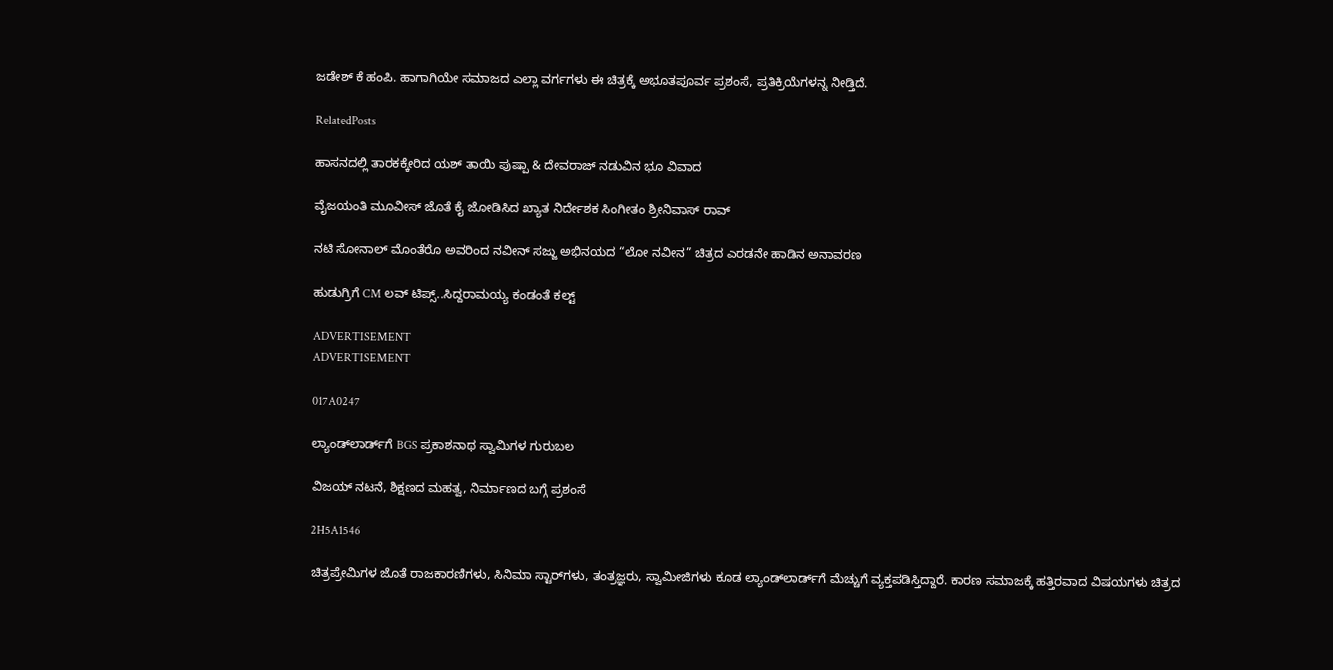ಜಡೇಶ್ ಕೆ ಹಂಪಿ. ಹಾಗಾಗಿಯೇ ಸಮಾಜದ ಎಲ್ಲಾ ವರ್ಗಗಳು ಈ ಚಿತ್ರಕ್ಕೆ ಅಭೂತಪೂರ್ವ ಪ್ರಶಂಸೆ, ಪ್ರತಿಕ್ರಿಯೆಗಳನ್ನ ನೀಡ್ತಿದೆ.

RelatedPosts

ಹಾಸನದಲ್ಲಿ ತಾರಕಕ್ಕೇರಿದ ಯಶ್ ತಾಯಿ ಪುಷ್ಪಾ & ದೇವರಾಜ್ ನಡುವಿನ ಭೂ ವಿವಾದ

ವೈಜಯಂತಿ ಮೂವೀಸ್ ಜೊತೆ ಕೈ ಜೋಡಿಸಿದ ಖ್ಯಾತ ನಿರ್ದೇಶಕ ಸಿಂಗೀತಂ ಶ್ರೀನಿವಾಸ್ ರಾವ್

ನಟಿ ಸೋನಾಲ್ ಮೊಂತೆರೊ ಅವರಿಂದ ನವೀನ್ ಸಜ್ಜು ಅಭಿನಯದ “ಲೋ ನವೀನ” ಚಿತ್ರದ ಎರಡನೇ ಹಾಡಿನ ಅನಾವರಣ

ಹುಡುಗ್ರಿಗೆ CM ಲವ್ ಟಿಪ್ಸ್..ಸಿದ್ದರಾಮಯ್ಯ ಕಂಡಂತೆ ಕಲ್ಟ್

ADVERTISEMENT
ADVERTISEMENT

017A0247

ಲ್ಯಾಂಡ್‌ಲಾರ್ಡ್‌ಗೆ BGS ಪ್ರಕಾಶನಾಥ ಸ್ವಾಮಿಗಳ ಗುರುಬಲ

ವಿಜಯ್ ನಟನೆ, ಶಿಕ್ಷಣದ ಮಹತ್ವ, ನಿರ್ಮಾಣದ ಬಗ್ಗೆ ಪ್ರಶಂಸೆ

2H5A1546

ಚಿತ್ರಪ್ರೇಮಿಗಳ ಜೊತೆ ರಾಜಕಾರಣಿಗಳು, ಸಿನಿಮಾ ಸ್ಟಾರ್‌ಗಳು, ತಂತ್ರಜ್ಞರು, ಸ್ವಾಮೀಜಿಗಳು ಕೂಡ ಲ್ಯಾಂಡ್‌ಲಾರ್ಡ್‌ಗೆ ಮೆಚ್ಚುಗೆ ವ್ಯಕ್ತಪಡಿಸ್ತಿದ್ದಾರೆ. ಕಾರಣ ಸಮಾಜಕ್ಕೆ ಹತ್ತಿರವಾದ ವಿಷಯಗಳು ಚಿತ್ರದ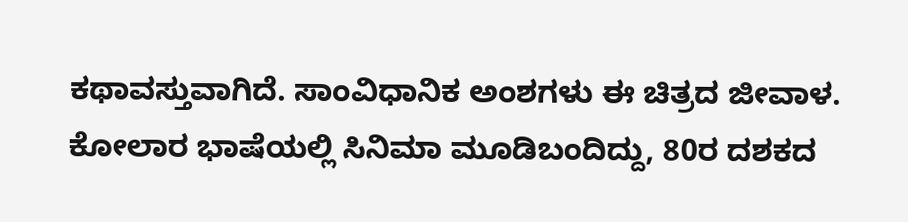ಕಥಾವಸ್ತುವಾಗಿದೆ. ಸಾಂವಿಧಾನಿಕ ಅಂಶಗಳು ಈ ಚಿತ್ರದ ಜೀವಾಳ. ಕೋಲಾರ ಭಾಷೆಯಲ್ಲಿ ಸಿನಿಮಾ ಮೂಡಿಬಂದಿದ್ದು, 80ರ ದಶಕದ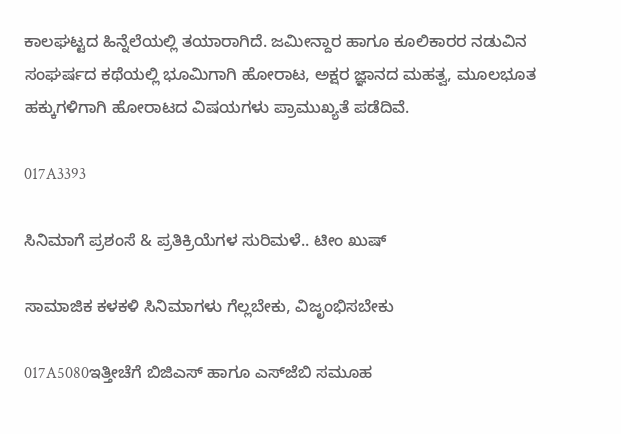ಕಾಲಘಟ್ಟದ ಹಿನ್ನೆಲೆಯಲ್ಲಿ ತಯಾರಾಗಿದೆ. ಜಮೀನ್ದಾರ ಹಾಗೂ ಕೂಲಿಕಾರರ ನಡುವಿನ ಸಂಘರ್ಷದ ಕಥೆಯಲ್ಲಿ ಭೂಮಿಗಾಗಿ ಹೋರಾಟ, ಅಕ್ಷರ ಜ್ಞಾನದ ಮಹತ್ವ, ಮೂಲಭೂತ ಹಕ್ಕುಗಳಿಗಾಗಿ ಹೋರಾಟದ ವಿಷಯಗಳು ಪ್ರಾಮುಖ್ಯತೆ ಪಡೆದಿವೆ.

017A3393

ಸಿನಿಮಾಗೆ ಪ್ರಶಂಸೆ & ಪ್ರತಿಕ್ರಿಯೆಗಳ ಸುರಿಮಳೆ.. ಟೀಂ ಖುಷ್

ಸಾಮಾಜಿಕ ಕಳಕಳಿ ಸಿನಿಮಾಗಳು ಗೆಲ್ಲಬೇಕು, ವಿಜೃಂಭಿಸಬೇಕು

017A5080ಇತ್ತೀಚೆಗೆ ಬಿಜಿಎಸ್ ಹಾಗೂ ಎಸ್‌ಜೆಬಿ ಸಮೂಹ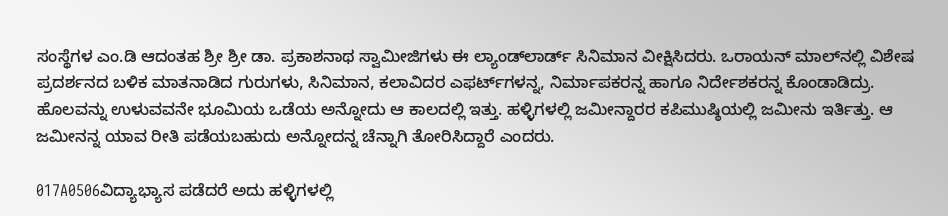ಸಂಸ್ಥೆಗಳ ಎಂ.ಡಿ ಆದಂತಹ ಶ್ರೀ ಶ್ರೀ ಡಾ. ಪ್ರಕಾಶನಾಥ ಸ್ವಾಮೀಜಿಗಳು ಈ ಲ್ಯಾಂಡ್‌ಲಾರ್ಡ್‌ ಸಿನಿಮಾನ ವೀಕ್ಷಿಸಿದರು. ಒರಾಯನ್ ಮಾಲ್‌‌ನಲ್ಲಿ ವಿಶೇಷ ಪ್ರದರ್ಶನದ ಬಳಿಕ ಮಾತನಾಡಿದ ಗುರುಗಳು, ಸಿನಿಮಾನ, ಕಲಾವಿದರ ಎಫರ್ಟ್‌‌ಗಳನ್ನ, ನಿರ್ಮಾಪಕರನ್ನ ಹಾಗೂ ನಿರ್ದೇಶಕರನ್ನ ಕೊಂಡಾಡಿದ್ರು. ಹೊಲವನ್ನು ಉಳುವವನೇ ಭೂಮಿಯ ಒಡೆಯ ಅನ್ನೋದು ಆ ಕಾಲದಲ್ಲಿ ಇತ್ತು. ಹಳ್ಳಿಗಳಲ್ಲಿ ಜಮೀನ್ದಾರರ ಕಪಿಮುಷ್ಠಿಯಲ್ಲಿ ಜಮೀನು ಇರ್ತಿತ್ತು. ಆ ಜಮೀನನ್ನ ಯಾವ ರೀತಿ ಪಡೆಯಬಹುದು ಅನ್ನೋದನ್ನ ಚೆನ್ನಾಗಿ ತೋರಿಸಿದ್ದಾರೆ ಎಂದರು.

017A0506ವಿದ್ಯಾಭ್ಯಾಸ ಪಡೆದರೆ ಅದು ಹಳ್ಳಿಗಳಲ್ಲಿ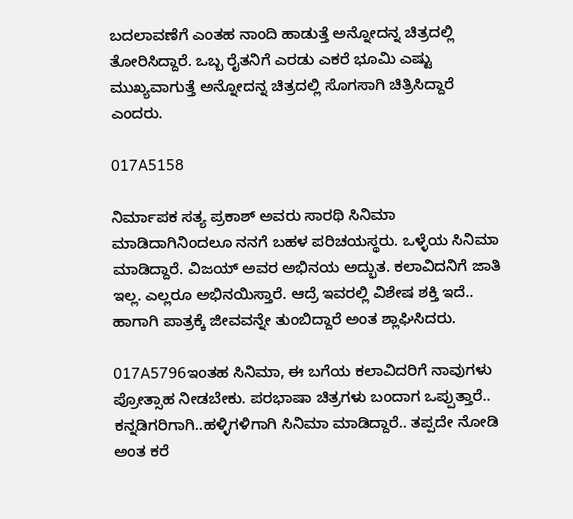ಬದಲಾವಣೆಗೆ ಎಂತಹ ನಾಂದಿ ಹಾಡುತ್ತೆ ಅನ್ನೋದನ್ನ ಚಿತ್ರದಲ್ಲಿ ತೋರಿಸಿದ್ದಾರೆ. ಒಬ್ಬ ರೈತನಿಗೆ ಎರಡು ಎಕರೆ ಭೂಮಿ ಎಷ್ಟು ಮುಖ್ಯವಾಗುತ್ತೆ ಅನ್ನೋದನ್ನ ಚಿತ್ರದಲ್ಲಿ ಸೊಗಸಾಗಿ ಚಿತ್ರಿಸಿದ್ದಾರೆ ಎಂದರು.

017A5158

ನಿರ್ಮಾಪಕ ಸತ್ಯ ಪ್ರಕಾಶ್ ಅವರು ಸಾರಥಿ ಸಿನಿಮಾ ಮಾಡಿದಾಗಿನಿಂದಲೂ ನನಗೆ ಬಹಳ ಪರಿಚಯಸ್ಥರು. ಒಳ್ಳೆಯ ಸಿನಿಮಾ ಮಾಡಿದ್ದಾರೆ. ವಿಜಯ್ ಅವರ ಅಭಿನಯ ಅದ್ಭುತ. ಕಲಾವಿದನಿಗೆ ಜಾತಿ ಇಲ್ಲ. ಎಲ್ಲರೂ ಅಭಿನಯಿಸ್ತಾರೆ. ಆದ್ರೆ ಇವರಲ್ಲಿ ವಿಶೇಷ ಶಕ್ತಿ ಇದೆ.. ಹಾಗಾಗಿ ಪಾತ್ರಕ್ಕೆ ಜೀವವನ್ನೇ ತುಂಬಿದ್ದಾರೆ ಅಂತ ಶ್ಲಾಘಿಸಿದರು.

017A5796ಇಂತಹ ಸಿನಿಮಾ, ಈ ಬಗೆಯ ಕಲಾವಿದರಿಗೆ ನಾವುಗಳು ಪ್ರೋತ್ಸಾಹ ನೀಡಬೇಕು. ಪರಭಾಷಾ ಚಿತ್ರಗಳು ಬಂದಾಗ ಒಪ್ಪುತ್ತಾರೆ.. ಕನ್ನಡಿಗರಿಗಾಗಿ..ಹಳ್ಳಿಗಳಿಗಾಗಿ ಸಿನಿಮಾ ಮಾಡಿದ್ದಾರೆ.. ತಪ್ಪದೇ ನೋಡಿ ಅಂತ ಕರೆ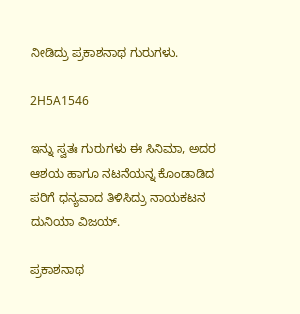ನೀಡಿದ್ರು ಪ್ರಕಾಶನಾಥ ಗುರುಗಳು.

2H5A1546

ಇನ್ನು ಸ್ವತಃ ಗುರುಗಳು ಈ ಸಿನಿಮಾ, ಅದರ ಆಶಯ ಹಾಗೂ ನಟನೆಯನ್ನ ಕೊಂಡಾಡಿದ ಪರಿಗೆ ಧನ್ಯವಾದ ತಿಳಿಸಿದ್ರು ನಾಯಕಟನ ದುನಿಯಾ ವಿಜಯ್.

ಪ್ರಕಾಶನಾಥ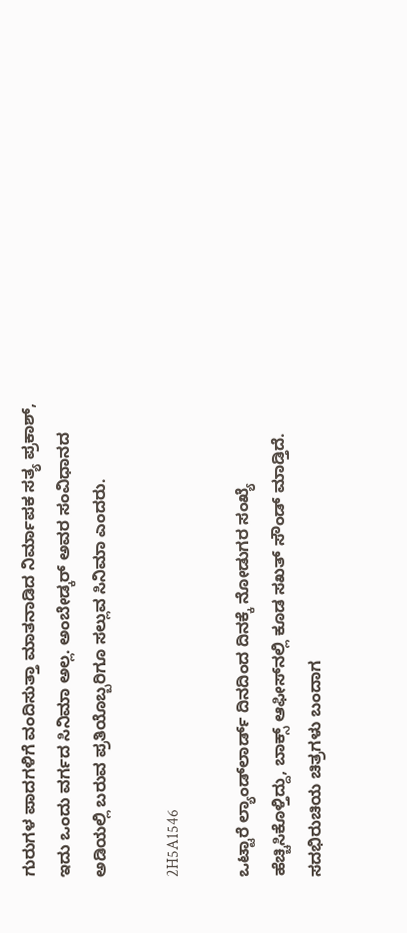ಗುರುಗಳ ಪಾದಗಳಿಗೆ ವಂದಿಸುತ್ತಾ ಮಾತನಾಡಿದ ನಿರ್ಮಾಪಕ ಸತ್ಯ ಪ್ರಕಾಶ್, ಇದು ಒಂದು ವರ್ಗದ ಸಿನಿಮಾ ಅಲ್ಲ. ಅಂಬೇಡ್ಕರ್ ಅವರ ಸಂವಿಧಾನದ ಅಡಿಯಲ್ಲಿ ಬರುವ ಪ್ರತಿಯೊಬ್ಬರಿಗೂ ಸಲ್ಲುವ ಸಿನಿಮಾ ಎಂದರು.

2H5A1546

ಒಟ್ಟಾರೆ ಲ್ಯಾಂಡ್‌ಲಾರ್ಡ್‌ ದಿನದಿಂದ ದಿನಕ್ಕೆ ನೋಡುಗರ ಸಂಖ್ಯೆ ಹೆಚ್ಚಿಸಿಕೊಳ್ತಿದ್ದು, ಬಾಕ್ಸ್ ಆಫೀಸ್‌‌ನಲ್ಲಿ ಕೂಡ ಸಖತ್ ಸೌಂಡ್ ಮಾಡ್ತಿದೆ. ಸದಭಿರುಚಿಯ ಚಿತ್ರಗಳು ಬಂದಾಗ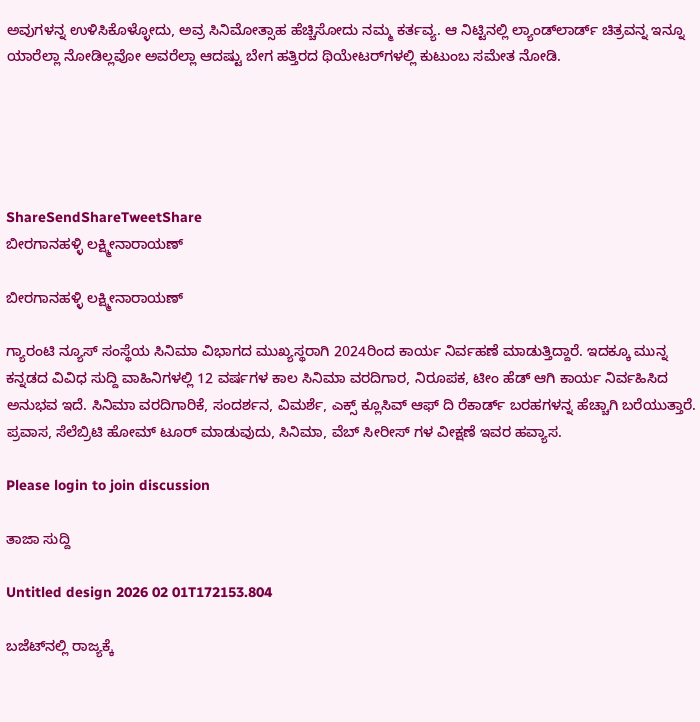ಅವುಗಳನ್ನ ಉಳಿಸಿಕೊಳ್ಳೋದು, ಅವ್ರ ಸಿನಿಮೋತ್ಸಾಹ ಹೆಚ್ಚಿಸೋದು ನಮ್ಮ ಕರ್ತವ್ಯ. ಆ ನಿಟ್ಟಿನಲ್ಲಿ ಲ್ಯಾಂಡ್‌ಲಾರ್ಡ್‌ ಚಿತ್ರವನ್ನ ಇನ್ನೂ ಯಾರೆಲ್ಲಾ ನೋಡಿಲ್ಲವೋ ಅವರೆಲ್ಲಾ ಆದಷ್ಟು ಬೇಗ ಹತ್ತಿರದ ಥಿಯೇಟರ್‌ಗಳಲ್ಲಿ ಕುಟುಂಬ ಸಮೇತ ನೋಡಿ.





ShareSendShareTweetShare
ಬೀರಗಾನಹಳ್ಳಿ ಲಕ್ಷ್ಮೀನಾರಾಯಣ್

ಬೀರಗಾನಹಳ್ಳಿ ಲಕ್ಷ್ಮೀನಾರಾಯಣ್

ಗ್ಯಾರಂಟಿ ನ್ಯೂಸ್ ಸಂಸ್ಥೆಯ ಸಿನಿಮಾ ವಿಭಾಗದ ಮುಖ್ಯಸ್ಥರಾಗಿ 2024ರಿಂದ ಕಾರ್ಯ ನಿರ್ವಹಣೆ ಮಾಡುತ್ತಿದ್ದಾರೆ. ಇದಕ್ಕೂ ಮುನ್ನ ಕನ್ನಡದ ವಿವಿಧ ಸುದ್ದಿ ವಾಹಿನಿಗಳಲ್ಲಿ 12 ವರ್ಷಗಳ ಕಾಲ ಸಿನಿಮಾ ವರದಿಗಾರ, ನಿರೂಪಕ, ಟೀಂ ಹೆಡ್ ಆಗಿ ಕಾರ್ಯ ನಿರ್ವಹಿಸಿದ ಅನುಭವ ಇದೆ. ಸಿನಿಮಾ ವರದಿಗಾರಿಕೆ, ಸಂದರ್ಶನ, ವಿಮರ್ಶೆ, ಎಕ್ಸ್ ಕ್ಲೂಸಿವ್ ಆಫ್ ದಿ ರೆಕಾರ್ಡ್ ಬರಹಗಳನ್ನ ಹೆಚ್ಚಾಗಿ ಬರೆಯುತ್ತಾರೆ. ಪ್ರವಾಸ, ಸೆಲೆಬ್ರಿಟಿ ಹೋಮ್ ಟೂರ್ ಮಾಡುವುದು, ಸಿನಿಮಾ, ವೆಬ್ ಸೀರೀಸ್ ಗಳ ವೀಕ್ಷಣೆ ಇವರ ಹವ್ಯಾಸ.

Please login to join discussion

ತಾಜಾ ಸುದ್ದಿ

Untitled design 2026 02 01T172153.804

ಬಜೆಟ್‌ನಲ್ಲಿ ರಾಜ್ಯಕ್ಕೆ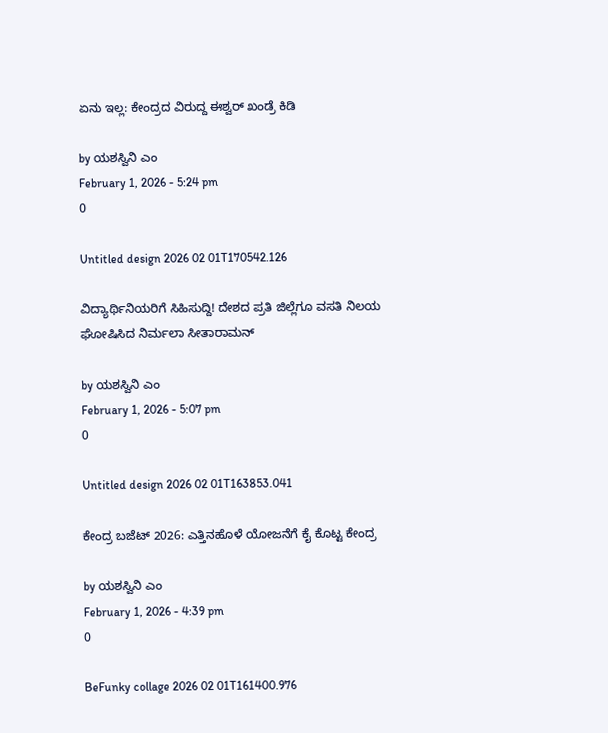ಏನು ಇಲ್ಲ: ಕೇಂದ್ರದ ವಿರುದ್ದ ಈಶ್ವರ್‌ ಖಂಡ್ರೆ ಕಿಡಿ

by ಯಶಸ್ವಿನಿ ಎಂ
February 1, 2026 - 5:24 pm
0

Untitled design 2026 02 01T170542.126

ವಿದ್ಯಾರ್ಥಿನಿಯರಿಗೆ ಸಿಹಿಸುದ್ದಿ! ದೇಶದ ಪ್ರತಿ ಜಿಲ್ಲೆಗೂ ವಸತಿ ನಿಲಯ ಘೋಷಿಸಿದ ನಿರ್ಮಲಾ ಸೀತಾರಾಮನ್

by ಯಶಸ್ವಿನಿ ಎಂ
February 1, 2026 - 5:07 pm
0

Untitled design 2026 02 01T163853.041

ಕೇಂದ್ರ ಬಜೆಟ್ 2026: ಎತ್ತಿನಹೊಳೆ ಯೋಜನೆಗೆ ಕೈ ಕೊಟ್ಟ ಕೇಂದ್ರ

by ಯಶಸ್ವಿನಿ ಎಂ
February 1, 2026 - 4:39 pm
0

BeFunky collage 2026 02 01T161400.976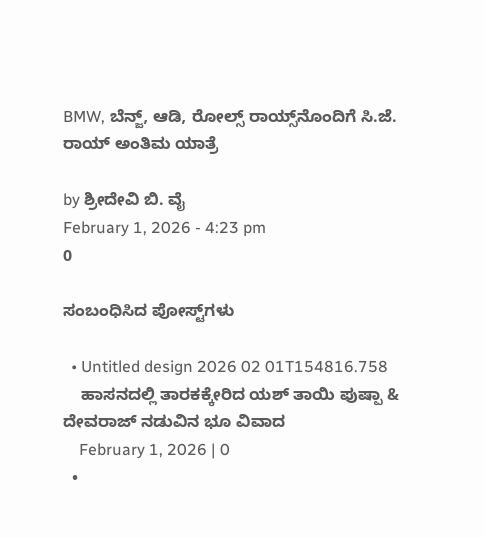BMW, ಬೆನ್ಜ್, ಆಡಿ, ರೋಲ್ಸ್ ರಾಯ್ಸ್‌ನೊಂದಿಗೆ ಸಿ.ಜೆ. ರಾಯ್ ಅಂತಿಮ ಯಾತ್ರೆ

by ಶ್ರೀದೇವಿ ಬಿ. ವೈ
February 1, 2026 - 4:23 pm
0

ಸಂಬಂಧಿಸಿದ ಪೋಸ್ಟ್‌ಗಳು

  • Untitled design 2026 02 01T154816.758
    ಹಾಸನದಲ್ಲಿ ತಾರಕಕ್ಕೇರಿದ ಯಶ್ ತಾಯಿ ಪುಷ್ಪಾ & ದೇವರಾಜ್ ನಡುವಿನ ಭೂ ವಿವಾದ
    February 1, 2026 | 0
  •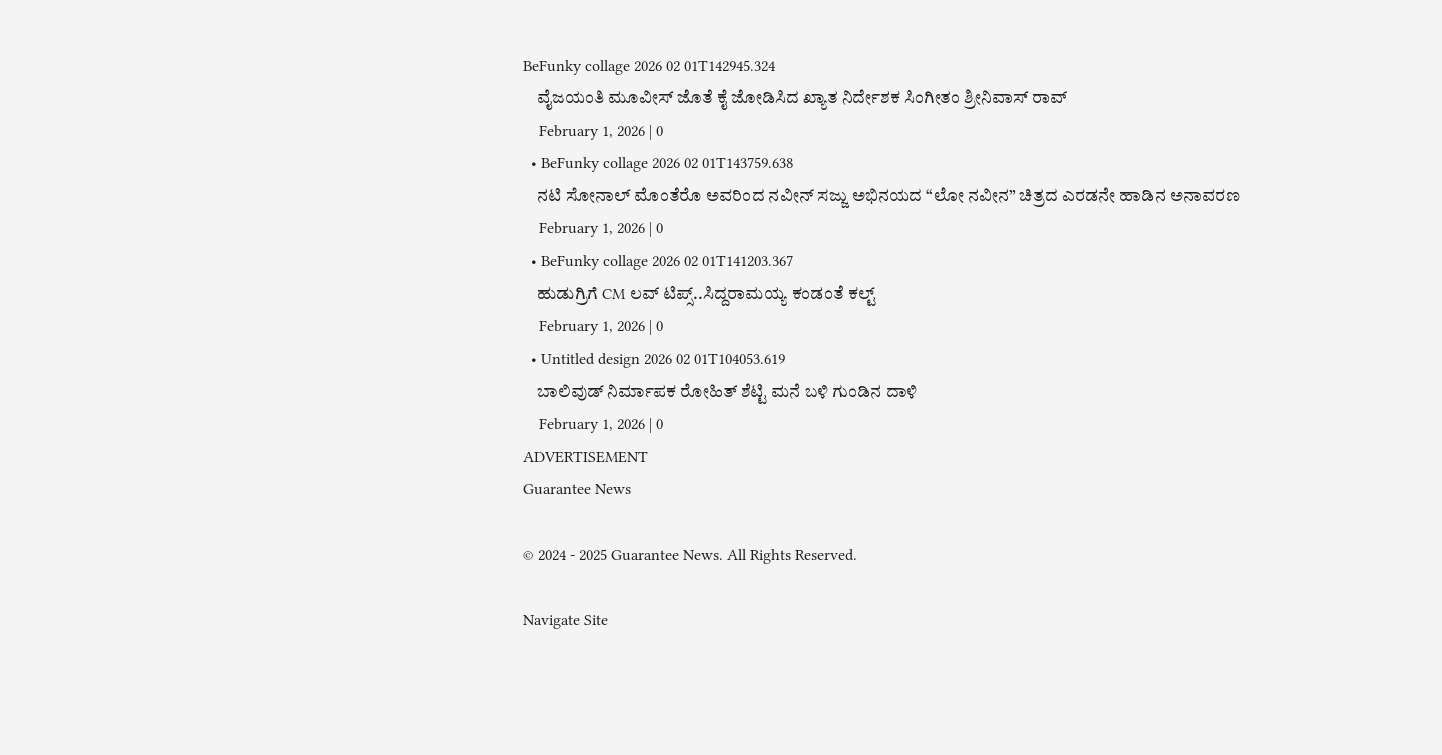BeFunky collage 2026 02 01T142945.324
    ವೈಜಯಂತಿ ಮೂವೀಸ್ ಜೊತೆ ಕೈ ಜೋಡಿಸಿದ ಖ್ಯಾತ ನಿರ್ದೇಶಕ ಸಿಂಗೀತಂ ಶ್ರೀನಿವಾಸ್ ರಾವ್
    February 1, 2026 | 0
  • BeFunky collage 2026 02 01T143759.638
    ನಟಿ ಸೋನಾಲ್ ಮೊಂತೆರೊ ಅವರಿಂದ ನವೀನ್ ಸಜ್ಜು ಅಭಿನಯದ “ಲೋ ನವೀನ” ಚಿತ್ರದ ಎರಡನೇ ಹಾಡಿನ ಅನಾವರಣ
    February 1, 2026 | 0
  • BeFunky collage 2026 02 01T141203.367
    ಹುಡುಗ್ರಿಗೆ CM ಲವ್ ಟಿಪ್ಸ್..ಸಿದ್ದರಾಮಯ್ಯ ಕಂಡಂತೆ ಕಲ್ಟ್
    February 1, 2026 | 0
  • Untitled design 2026 02 01T104053.619
    ಬಾಲಿವುಡ್ ನಿರ್ಮಾಪಕ ರೋಹಿತ್ ಶೆಟ್ಟಿ ಮನೆ ಬಳಿ ಗುಂಡಿನ ದಾಳಿ
    February 1, 2026 | 0
ADVERTISEMENT
Guarantee News

© 2024 - 2025 Guarantee News. All Rights Reserved.

Navigate Site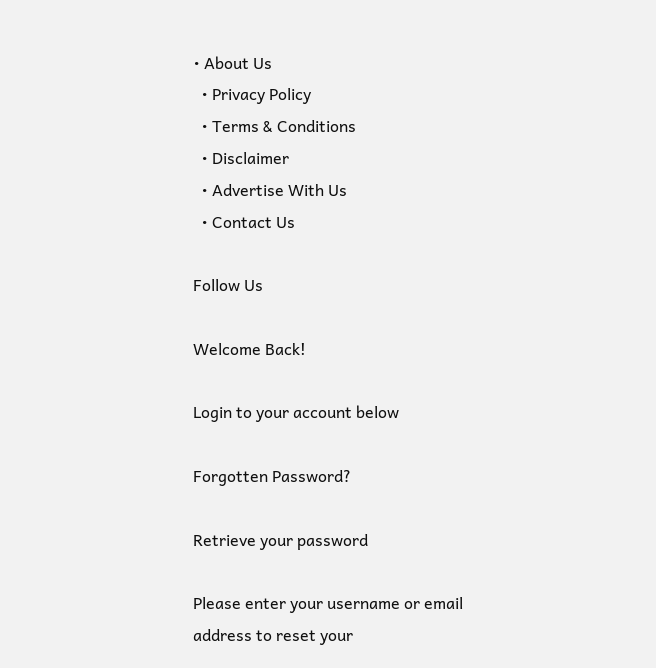• About Us
  • Privacy Policy
  • Terms & Conditions
  • Disclaimer
  • Advertise With Us
  • Contact Us

Follow Us

Welcome Back!

Login to your account below

Forgotten Password?

Retrieve your password

Please enter your username or email address to reset your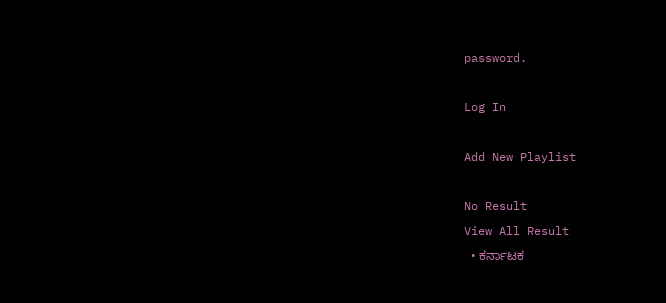password.

Log In

Add New Playlist

No Result
View All Result
  • ಕರ್ನಾಟಕ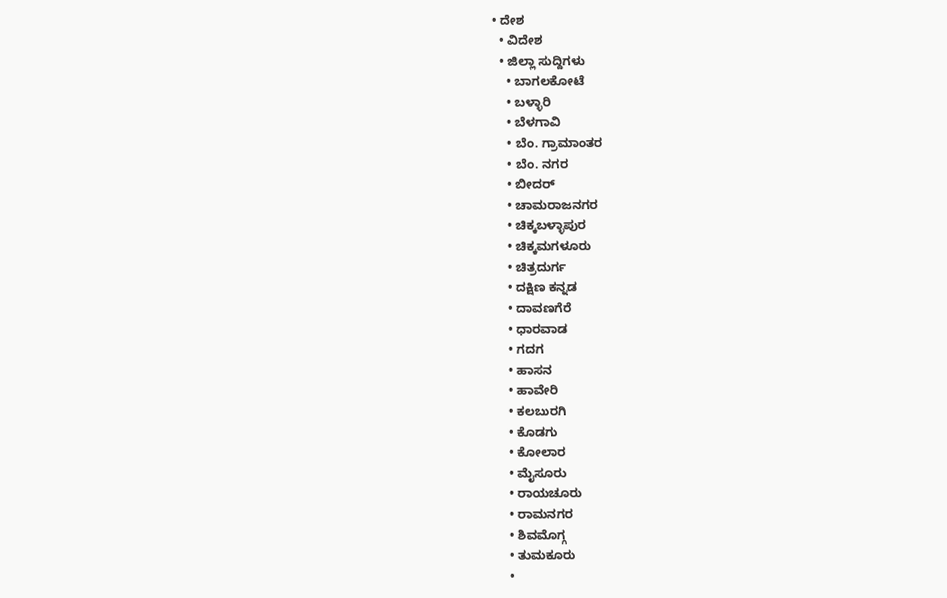• ದೇಶ
  • ವಿದೇಶ
  • ಜಿಲ್ಲಾ ಸುದ್ದಿಗಳು
    • ಬಾಗಲಕೋಟೆ
    • ಬಳ್ಳಾರಿ
    • ಬೆಳಗಾವಿ
    • ಬೆಂ. ಗ್ರಾಮಾಂತರ
    • ಬೆಂ. ನಗರ
    • ಬೀದರ್
    • ಚಾಮರಾಜನಗರ
    • ಚಿಕ್ಕಬಳ್ಳಾಪುರ
    • ಚಿಕ್ಕಮಗಳೂರು
    • ಚಿತ್ರದುರ್ಗ
    • ದಕ್ಷಿಣ ಕನ್ನಡ
    • ದಾವಣಗೆರೆ
    • ಧಾರವಾಡ
    • ಗದಗ
    • ಹಾಸನ
    • ಹಾವೇರಿ
    • ಕಲಬುರಗಿ
    • ಕೊಡಗು
    • ಕೋಲಾರ
    • ಮೈಸೂರು
    • ರಾಯಚೂರು
    • ರಾಮನಗರ
    • ಶಿವಮೊಗ್ಗ
    • ತುಮಕೂರು
    •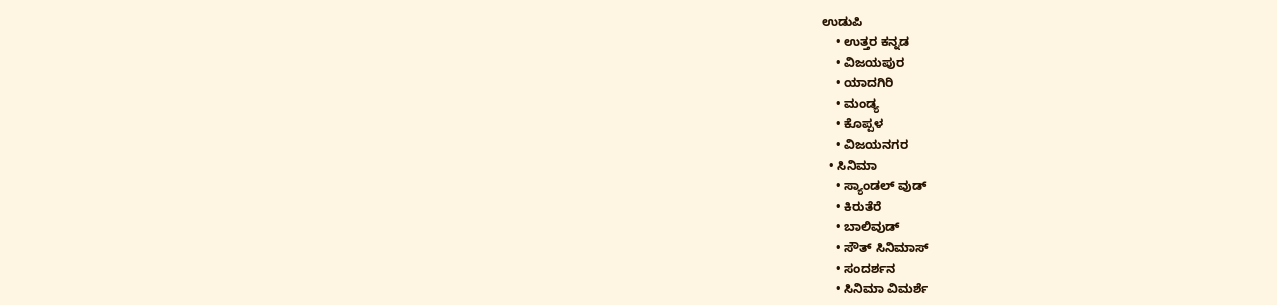ಉಡುಪಿ
    • ಉತ್ತರ ಕನ್ನಡ
    • ವಿಜಯಪುರ
    • ಯಾದಗಿರಿ
    • ಮಂಡ್ಯ
    • ಕೊಪ್ಪಳ
    • ವಿಜಯನಗರ
  • ಸಿನಿಮಾ
    • ಸ್ಯಾಂಡಲ್ ವುಡ್
    • ಕಿರುತೆರೆ
    • ಬಾಲಿವುಡ್
    • ಸೌತ್ ಸಿನಿಮಾಸ್
    • ಸಂದರ್ಶನ
    • ಸಿನಿಮಾ ವಿಮರ್ಶೆ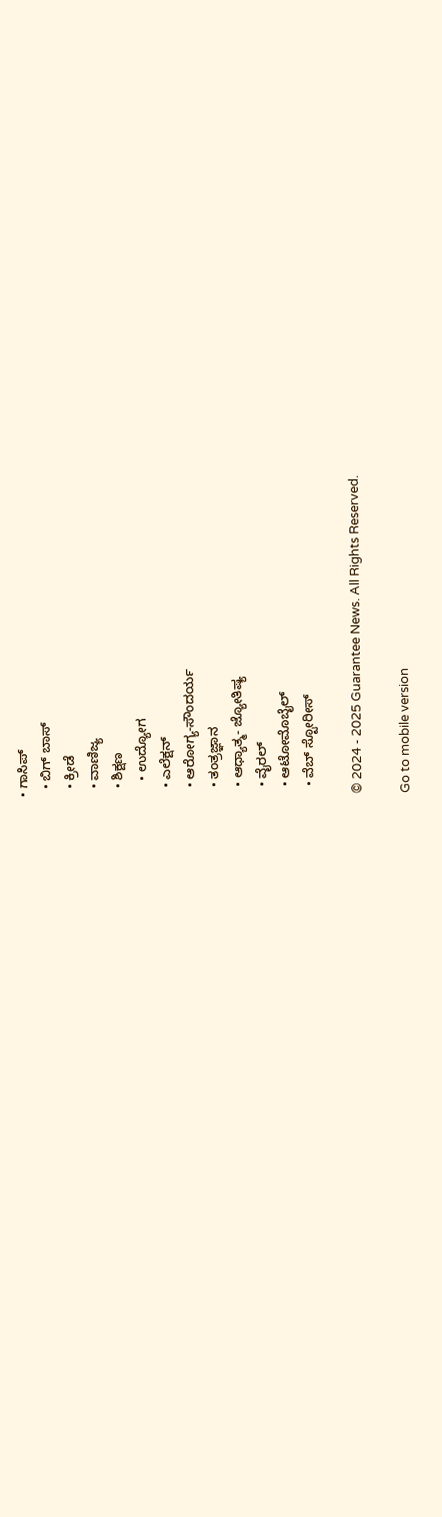• ಗಾಸಿಪ್
  • ಬಿಗ್ ಬಾಸ್
  • ಕ್ರೀಡೆ
  • ವಾಣಿಜ್ಯ
  • ಶಿಕ್ಷಣ
    • ಉದ್ಯೋಗ
  • ಎಲೆಕ್ಷನ್
  • ಆರೋಗ್ಯ-ಸೌಂದರ್ಯ
  • ತಂತ್ರಜ್ಞಾನ
  • ಆಧ್ಯಾತ್ಮ- ಜ್ಯೋತಿಷ್ಯ
  • ವೈರಲ್
  • ಆಟೋಮೊಬೈಲ್
  • ವೆಬ್ ಸ್ಟೋರೀಸ್

© 2024 - 2025 Guarantee News. All Rights Reserved.

Go to mobile version